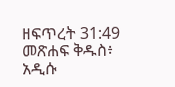ዘፍጥረት 31:49 መጽሐፍ ቅዱስ፥ አዲሱ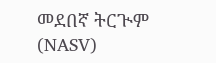መደበኛ ትርጒም (NASV)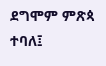ደግሞም ምጽጳ ተባለ፤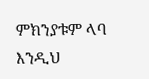ምክንያቱም ላባ እንዲህ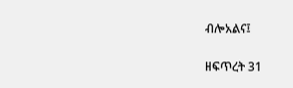ብሎአልና፤

ዘፍጥረት 31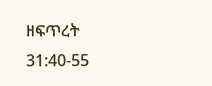ዘፍጥረት 31:40-55